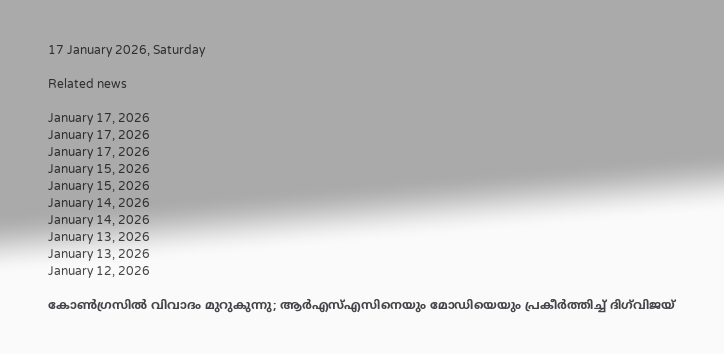17 January 2026, Saturday

Related news

January 17, 2026
January 17, 2026
January 17, 2026
January 15, 2026
January 15, 2026
January 14, 2026
January 14, 2026
January 13, 2026
January 13, 2026
January 12, 2026

കോൺഗ്രസിൽ വിവാദം മുറുകുന്നു; ആര്‍എസ്എസിനെയും മോഡിയെയും പ്രകീര്‍ത്തിച്ച് ദിഗ്‌വിജയ്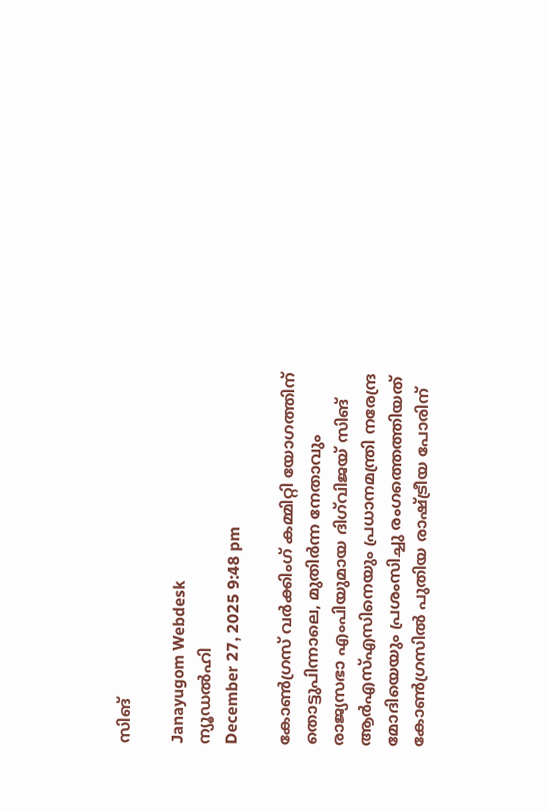സിങ്

Janayugom Webdesk
ന്യൂഡല്‍ഹി
December 27, 2025 9:48 pm

കോൺഗ്രസ് വർക്കിംഗ് കമ്മിറ്റി യോഗത്തിന് തൊട്ടുപിന്നാലെ, മുതിർന്ന നേതാവും രാജ്യസഭാ എംപിയുമായ ദിഗ്‌വിജയ് സിങ് ആർഎസ്എസിനെയും പ്രധാനമന്ത്രി നരേന്ദ്ര മോദിയെയും പ്രശംസിച്ചു രംഗത്തെത്തിയത് കോൺഗ്രസിൽ പുതിയ രാഷ്ട്രീയ പോരിന്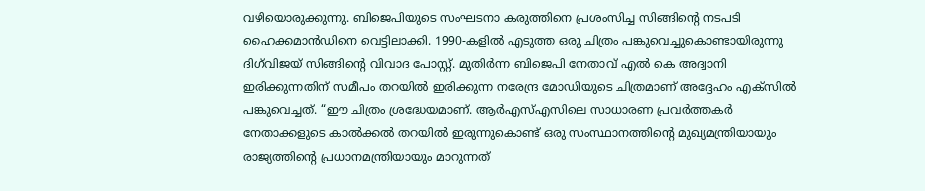വഴിയൊരുക്കുന്നു. ബിജെപിയുടെ സംഘടനാ കരുത്തിനെ പ്രശംസിച്ച സിങ്ങിന്റെ നടപടി ഹൈക്കമാൻഡിനെ വെട്ടിലാക്കി. 1990-കളിൽ എടുത്ത ഒരു ചിത്രം പങ്കുവെച്ചുകൊണ്ടായിരുന്നു ദിഗ്‌വിജയ് സിങ്ങിന്റെ വിവാദ പോസ്റ്റ്. മുതിർന്ന ബിജെപി നേതാവ് എൽ കെ അദ്വാനി ഇരിക്കുന്നതിന് സമീപം തറയിൽ ഇരിക്കുന്ന നരേന്ദ്ര മോഡിയുടെ ചിത്രമാണ് അദ്ദേഹം എക്സിൽ പങ്കുവെച്ചത്. “ഈ ചിത്രം ശ്രദ്ധേയമാണ്. ആർഎസ്എസിലെ സാധാരണ പ്രവർത്തകർ നേതാക്കളുടെ കാൽക്കൽ തറയിൽ ഇരുന്നുകൊണ്ട് ഒരു സംസ്ഥാനത്തിന്റെ മുഖ്യമന്ത്രിയായും രാജ്യത്തിന്റെ പ്രധാനമന്ത്രിയായും മാറുന്നത്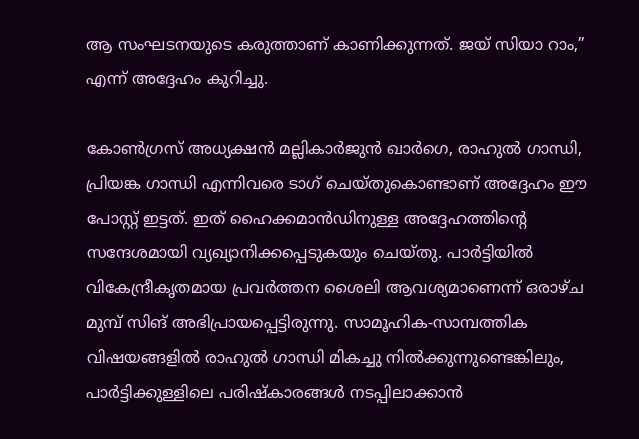ആ സംഘടനയുടെ കരുത്താണ് കാണിക്കുന്നത്. ജയ് സിയാ റാം,” എന്ന് അദ്ദേഹം കുറിച്ചു.

കോൺഗ്രസ് അധ്യക്ഷൻ മല്ലികാർജുൻ ഖാർഗെ, രാഹുൽ ഗാന്ധി, പ്രിയങ്ക ഗാന്ധി എന്നിവരെ ടാഗ് ചെയ്തുകൊണ്ടാണ് അദ്ദേഹം ഈ പോസ്റ്റ് ഇട്ടത്. ഇത് ഹൈക്കമാൻഡിനുള്ള അദ്ദേഹത്തിന്റെ സന്ദേശമായി വ്യഖ്യാനിക്കപ്പെടുകയും ചെയ്തു. പാർട്ടിയിൽ വികേന്ദ്രീകൃതമായ പ്രവർത്തന ശൈലി ആവശ്യമാണെന്ന് ഒരാഴ്ച മുമ്പ് സിങ് അഭിപ്രായപ്പെട്ടിരുന്നു. സാമൂഹിക‑സാമ്പത്തിക വിഷയങ്ങളിൽ രാഹുൽ ഗാന്ധി മികച്ചു നിൽക്കുന്നുണ്ടെങ്കിലും, പാർട്ടിക്കുള്ളിലെ പരിഷ്കാരങ്ങൾ നടപ്പിലാക്കാൻ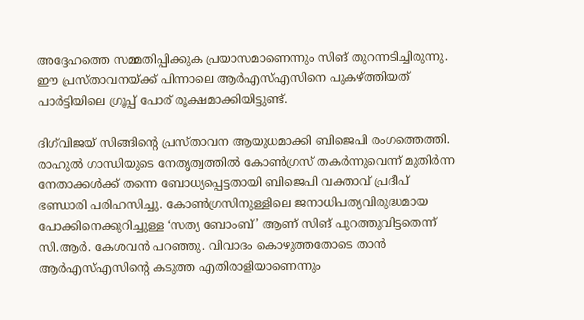അദ്ദേഹത്തെ സമ്മതിപ്പിക്കുക പ്രയാസമാണെന്നും സിങ് തുറന്നടിച്ചിരുന്നു. ഈ പ്രസ്താവനയ്ക്ക് പിന്നാലെ ആർഎസ്എസിനെ പുകഴ്ത്തിയത് പാർട്ടിയിലെ ഗ്രൂപ്പ് പോര് രൂക്ഷമാക്കിയിട്ടുണ്ട്.

ദിഗ്‌വിജയ് സിങ്ങിന്റെ പ്രസ്താവന ആയുധമാക്കി ബിജെപി രംഗത്തെത്തി. രാഹുൽ ഗാന്ധിയുടെ നേതൃത്വത്തിൽ കോൺഗ്രസ് തകർന്നുവെന്ന് മുതിർന്ന നേതാക്കൾക്ക് തന്നെ ബോധ്യപ്പെട്ടതായി ബിജെപി വക്താവ് പ്രദീപ് ഭണ്ഡാരി പരിഹസിച്ചു. കോൺഗ്രസിനുള്ളിലെ ജനാധിപത്യവിരുദ്ധമായ പോക്കിനെക്കുറിച്ചുള്ള ‘സത്യ ബോംബ്’ ആണ് സിങ് പുറത്തുവിട്ടതെന്ന് സി.ആർ. കേശവൻ പറഞ്ഞു. വിവാദം കൊഴുത്തതോടെ താൻ ആർഎസ്എസിന്റെ കടുത്ത എതിരാളിയാണെന്നും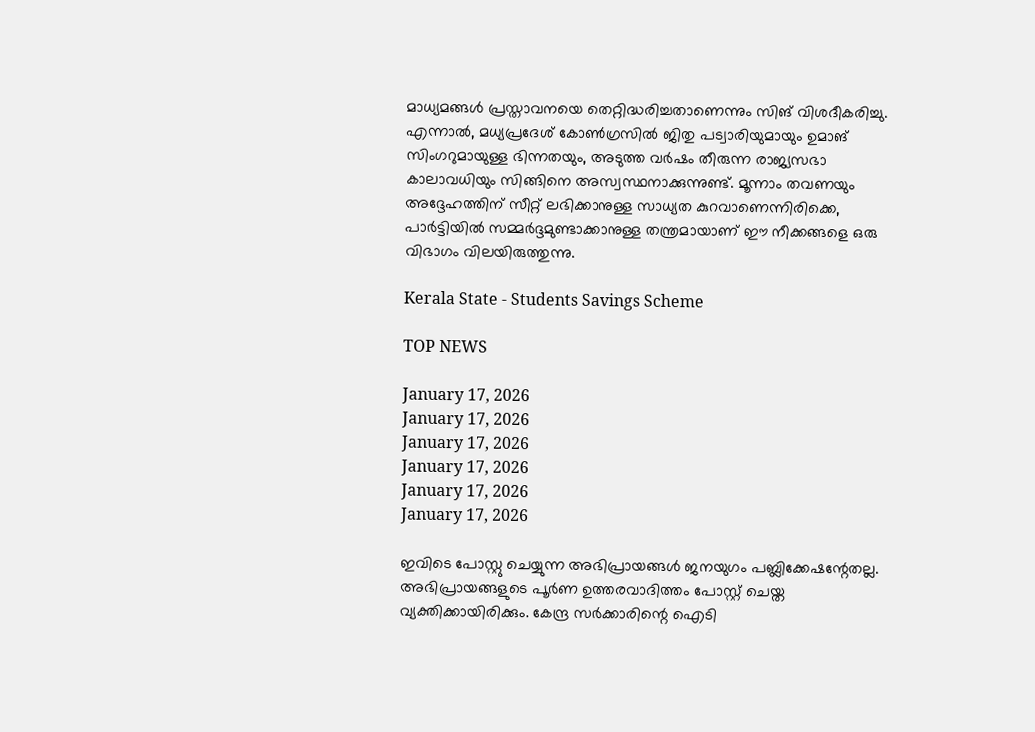മാധ്യമങ്ങൾ പ്രസ്താവനയെ തെറ്റിദ്ധരിച്ചതാണെന്നും സിങ് വിശദീകരിച്ചു. എന്നാൽ, മധ്യപ്രദേശ് കോൺഗ്രസിൽ ജിതു പട്വാരിയുമായും ഉമാങ് സിംഗറുമായുള്ള ഭിന്നതയും, അടുത്ത വർഷം തീരുന്ന രാജ്യസഭാ കാലാവധിയും സിങ്ങിനെ അസ്വസ്ഥനാക്കുന്നുണ്ട്. മൂന്നാം തവണയും അദ്ദേഹത്തിന് സീറ്റ് ലഭിക്കാനുള്ള സാധ്യത കുറവാണെന്നിരിക്കെ, പാർട്ടിയിൽ സമ്മർദ്ദമുണ്ടാക്കാനുള്ള തന്ത്രമായാണ് ഈ നീക്കങ്ങളെ ഒരു വിഭാഗം വിലയിരുത്തുന്നു.

Kerala State - Students Savings Scheme

TOP NEWS

January 17, 2026
January 17, 2026
January 17, 2026
January 17, 2026
January 17, 2026
January 17, 2026

ഇവിടെ പോസ്റ്റു ചെയ്യുന്ന അഭിപ്രായങ്ങള്‍ ജനയുഗം പബ്ലിക്കേഷന്റേതല്ല. അഭിപ്രായങ്ങളുടെ പൂര്‍ണ ഉത്തരവാദിത്തം പോസ്റ്റ് ചെയ്ത വ്യക്തിക്കായിരിക്കും. കേന്ദ്ര സര്‍ക്കാരിന്റെ ഐടി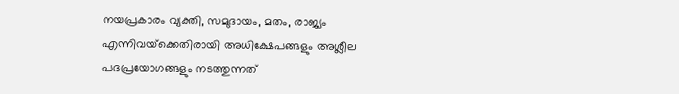നയപ്രകാരം വ്യക്തി, സമുദായം, മതം, രാജ്യം എന്നിവയ്‌ക്കെതിരായി അധിക്ഷേപങ്ങളും അശ്ലീല പദപ്രയോഗങ്ങളും നടത്തുന്നത്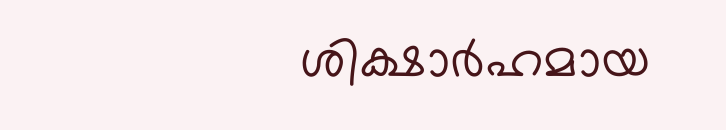ശിക്ഷാര്‍ഹമായ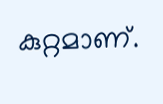കുറ്റമാണ്.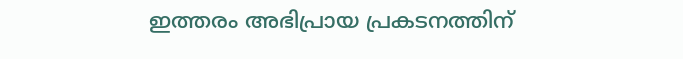ഇത്തരം അഭിപ്രായ പ്രകടനത്തിന്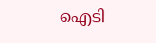ഐടി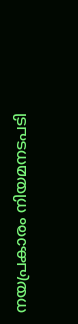നയപ്രകാരം നിയമനടപടി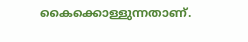കൈക്കൊള്ളുന്നതാണ്.